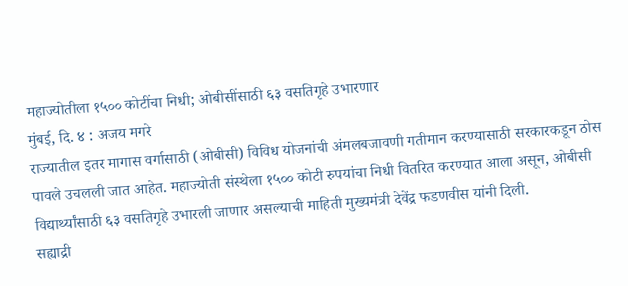महाज्योतीला १५०० कोटींचा निधी; ओबीसींसाठी ६३ वसतिगृहे उभारणार
मुंबई, दि. ४ : अजय मगरे
राज्यातील इतर मागास वर्गासाठी (ओबीसी) विविध योजनांची अंमलबजावणी गतीमान करण्यासाठी सरकारकडून ठोस पावले उचलली जात आहेत. महाज्योती संस्थेला १५०० कोटी रुपयांचा निधी वितरित करण्यात आला असून, ओबीसी विद्यार्थ्यांसाठी ६३ वसतिगृहे उभारली जाणार असल्याची माहिती मुख्यमंत्री देवेंद्र फडणवीस यांनी दिली.
सह्याद्री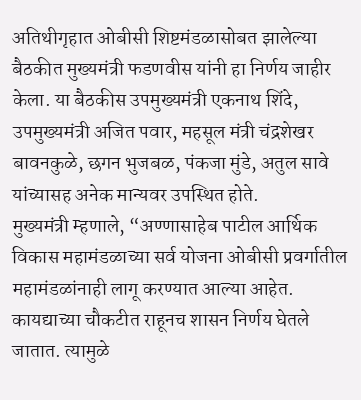अतिथीगृहात ओबीसी शिष्टमंडळासोबत झालेल्या बैठकीत मुख्यमंत्री फडणवीस यांनी हा निर्णय जाहीर केला. या बैठकीस उपमुख्यमंत्री एकनाथ शिंदे, उपमुख्यमंत्री अजित पवार, महसूल मंत्री चंद्रशेखर बावनकुळे, छगन भुजबळ, पंकजा मुंडे, अतुल सावे यांच्यासह अनेक मान्यवर उपस्थित होते.
मुख्यमंत्री म्हणाले, “अण्णासाहेब पाटील आर्थिक विकास महामंडळाच्या सर्व योजना ओबीसी प्रवर्गातील महामंडळांनाही लागू करण्यात आल्या आहेत. कायद्याच्या चौकटीत राहूनच शासन निर्णय घेतले जातात. त्यामुळे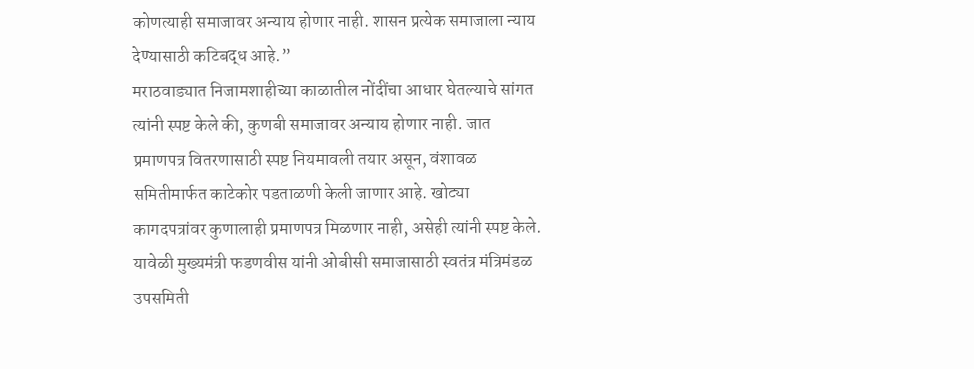कोणत्याही समाजावर अन्याय होणार नाही. शासन प्रत्येक समाजाला न्याय देण्यासाठी कटिबद्ध आहे.”
मराठवाड्यात निजामशाहीच्या काळातील नोंदींचा आधार घेतल्याचे सांगत त्यांनी स्पष्ट केले की, कुणबी समाजावर अन्याय होणार नाही. जात प्रमाणपत्र वितरणासाठी स्पष्ट नियमावली तयार असून, वंशावळ समितीमार्फत काटेकोर पडताळणी केली जाणार आहे. खोट्या कागदपत्रांवर कुणालाही प्रमाणपत्र मिळणार नाही, असेही त्यांनी स्पष्ट केले.
यावेळी मुख्यमंत्री फडणवीस यांनी ओबीसी समाजासाठी स्वतंत्र मंत्रिमंडळ उपसमिती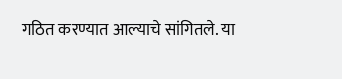गठित करण्यात आल्याचे सांगितले. या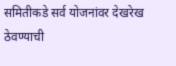समितीकडे सर्व योजनांवर देखरेख ठेवण्याची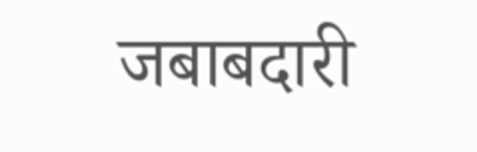जबाबदारी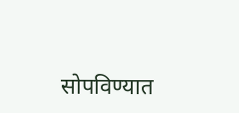सोपविण्यात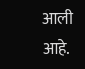आली आहे.